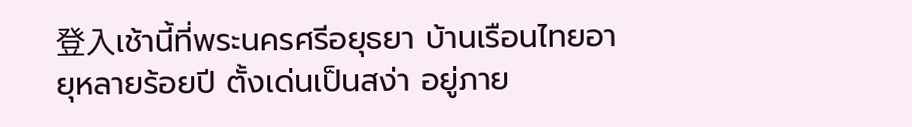登入เช้านี้ที่พระนครศรีอยุธยา บ้านเรือนไทยอายุหลายร้อยปี ตั้งเด่นเป็นสง่า อยู่ภาย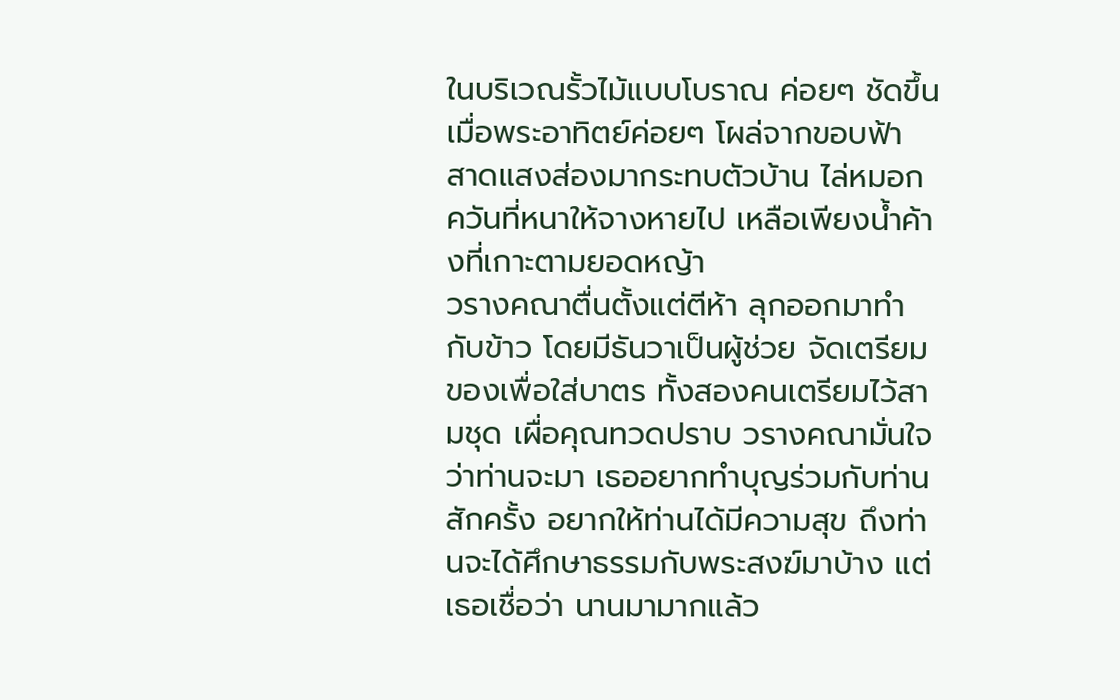ในบริเวณรั้วไม้แบบโบราณ ค่อยๆ ชัดขึ้น เมื่อพระอาทิตย์ค่อยๆ โผล่จากขอบฟ้า สาดแสงส่องมากระทบตัวบ้าน ไล่หมอกควันที่หนาให้จางหายไป เหลือเพียงน้ำค้างที่เกาะตามยอดหญ้า
วรางคณาตื่นตั้งแต่ตีห้า ลุกออกมาทำกับข้าว โดยมีธันวาเป็นผู้ช่วย จัดเตรียมของเพื่อใส่บาตร ทั้งสองคนเตรียมไว้สามชุด เผื่อคุณทวดปราบ วรางคณามั่นใจว่าท่านจะมา เธออยากทำบุญร่วมกับท่านสักครั้ง อยากให้ท่านได้มีความสุข ถึงท่านจะได้ศึกษาธรรมกับพระสงฆ์มาบ้าง แต่เธอเชื่อว่า นานมามากแล้ว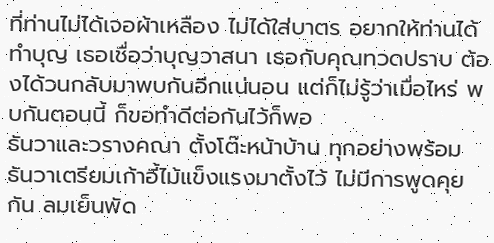ที่ท่านไม่ได้เจอผ้าเหลือง ไม่ได้ใส่บาตร อยากให้ท่านได้ทำบุญ เธอเชื่อว่าบุญวาสนา เธอกับคุณทวดปราบ ต้องได้วนกลับมาพบกันอีกแน่นอน แต่ก็ไม่รู้ว่าเมื่อไหร่ พบกันตอนนี้ ก็ขอทำดีต่อกันไว้ก็พอ
ธันวาและวรางคณา ตั้งโต๊ะหน้าบ้าน ทุกอย่างพร้อม ธันวาเตรียมเก้าอี้ไม้แข็งแรงมาตั้งไว้ ไม่มีการพูดคุยกัน ลมเย็นพัด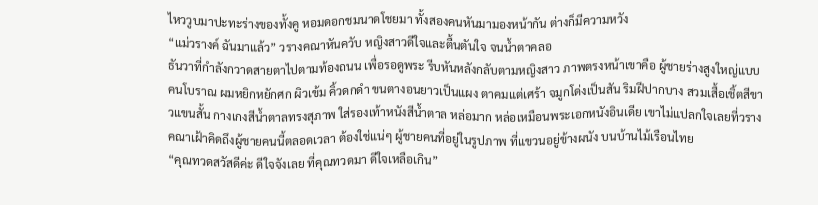ไหววูบมาปะทะร่างของทั้งคู หอมดอกชมนาดโชยมา ทั้งสองคนหันมามองหน้ากัน ต่างก็มีความหวัง
“แม่วรางค์ ฉันมาแล้ว” วรางคณาหันควับ หญิงสาวดีใจและตื้นตันใจ จนน้ำตาคลอ
ธันวาที่กำลังกวาดสายตาไปตามท้องถนน เพื่อรอดูพระ รีบหันหลังกลับตามหญิงสาว ภาพตรงหน้าเขาคือ ผู้ชายร่างสูงใหญ่แบบคนโบราณ ผมหยิกหยักศก ผิวเข้ม คิ้วดกดำ ขนตางอนยาวเป็นแผง ตาคมแต่เศร้า จมูกโด่งเป็นสัน ริมฝีปากบาง สวมเสื้อเชิ้ตสีขาวแขนสั้น กางเกงสีน้ำตาลทรงสุภาพ ใส่รองเท้าหนังสีน้ำตาล หล่อมาก หล่อเหมือนพระเอกหนังอินเดีย เขาไม่แปลกใจเลยที่วรางคณาเฝ้าคิดถึงผู้ชายคนนี้ตลอดเวลา ต้องใช่แน่ๆ ผู้ชายคนที่อยู่ในรูปภาพ ที่แขวนอยู่ข้างผนัง บนบ้านไม้เรือนไทย
“คุณทวดสวัสดีค่ะ ดีใจจังเลย ที่คุณทวดมา ดีใจเหลือเกิน”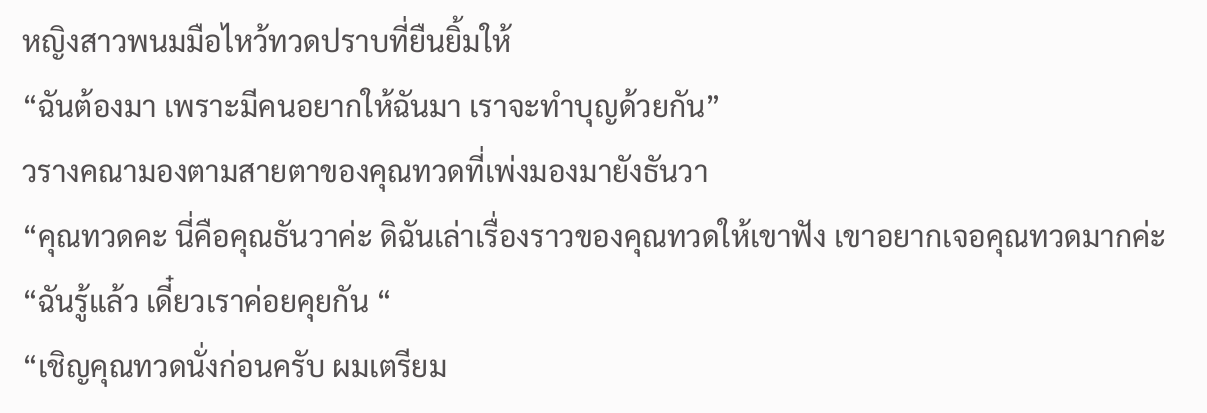หญิงสาวพนมมือไหว้ทวดปราบที่ยืนยิ้มให้
“ฉันต้องมา เพราะมีคนอยากให้ฉันมา เราจะทำบุญด้วยกัน”
วรางคณามองตามสายตาของคุณทวดที่เพ่งมองมายังธันวา
“คุณทวดคะ นี่คือคุณธันวาค่ะ ดิฉันเล่าเรื่องราวของคุณทวดให้เขาฟัง เขาอยากเจอคุณทวดมากค่ะ
“ฉันรู้แล้ว เดี๋ยวเราค่อยคุยกัน “
“เชิญคุณทวดนั่งก่อนครับ ผมเตรียม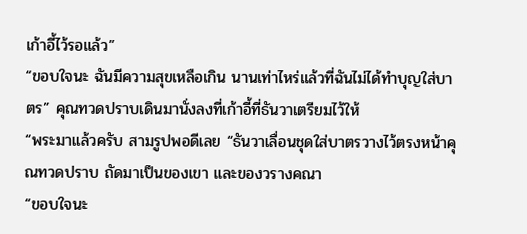เก้าอี้ไว้รอแล้ว”
“ขอบใจนะ ฉันมีความสุขเหลือเกิน นานเท่าไหร่แล้วที่ฉันไม่ได้ทำบุญใส่บาตร” คุณทวดปราบเดินมานั่งลงที่เก้าอี้ที่ธันวาเตรียมไว้ให้
“พระมาแล้วครับ สามรูปพอดีเลย “ธันวาเลื่อนชุดใส่บาตรวางไว้ตรงหน้าคุณทวดปราบ ถัดมาเป็นของเขา และของวรางคณา
“ขอบใจนะ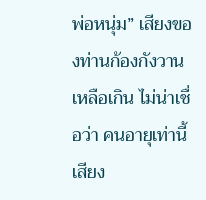พ่อหนุ่ม” เสียงของท่านก้องกังวานเหลือเกิน ไม่น่าเชื่อว่า คนอายุเท่านี้เสียง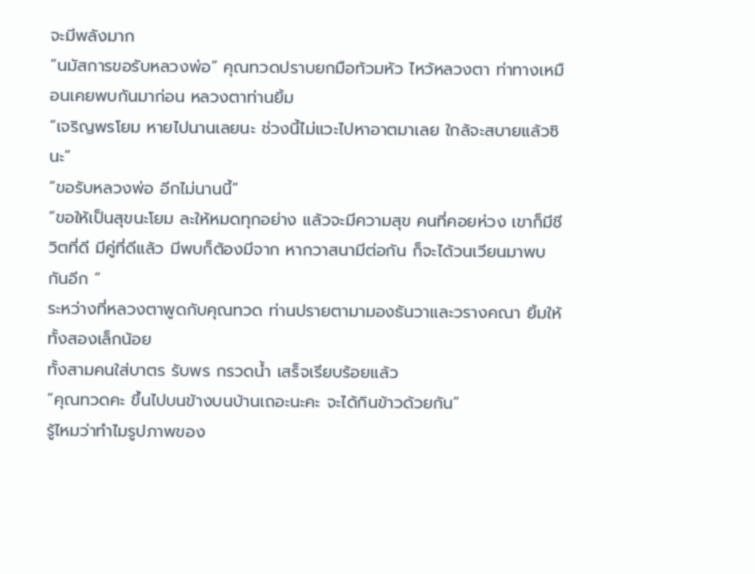จะมีพลังมาก
“นมัสการขอรับหลวงพ่อ” คุณทวดปราบยกมือท้วมหัว ไหว้หลวงตา ท่าทางเหมือนเคยพบกันมาก่อน หลวงตาท่านยิ้ม
“เจริญพรโยม หายไปนานเลยนะ ช่วงนี้ไม่แวะไปหาอาตมาเลย ใกล้จะสบายแล้วซินะ”
“ขอรับหลวงพ่อ อีกไม่นานนี้”
“ขอให้เป็นสุขนะโยม ละให้หมดทุกอย่าง แล้วจะมีความสุข คนที่คอยห่วง เขาก็มีชีวิตที่ดี มีคู่ที่ดีแล้ว มีพบก็ต้องมีจาก หากวาสนามีต่อกัน ก็จะได้วนเวียนมาพบกันอีก “
ระหว่างที่หลวงตาพูดกับคุณทวด ท่านปรายตามามองธันวาและวรางคณา ยิ้มให้ทั้งสองเล็กน้อย
ทั้งสามคนใส่บาตร รับพร กรวดน้ำ เสร็จเรียบร้อยแล้ว
“คุณทวดคะ ขึ้นไปบนข้างบนบ้านเถอะนะคะ จะได้กินข้าวด้วยกัน”
รู้ไหมว่าทำไมรูปภาพของ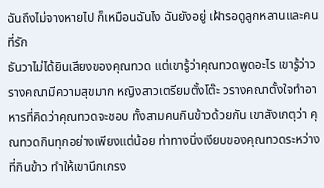ฉันถึงไม่จางหายไป ก็เหมือนฉันไง ฉันยังอยู่ เฝ้ารอดูลูกหลานและคนที่รัก
ธันวาไม่ได้ยินเสียงของคุณทวด แต่เขารู้ว่าคุณทวดพูดอะไร เขารู้ว่าวรางคณามีความสุขมาก หญิงสาวเตรียมตั้งโต๊ะ วรางคณาตั้งใจทำอาหารที่คิดว่าคุณทวดจะชอบ ทั้งสามคนกินข้าวด้วยกัน เขาสังเกตุว่า คุณทวดกินทุกอย่างเพียงแต่น้อย ท่าทางนิ่งเงียบของคุณทวดระหว่างที่กินข้าว ทำให้เขานึกเกรง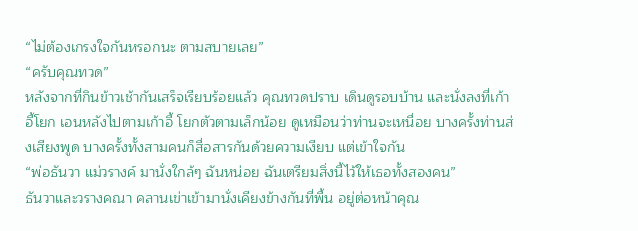“ไม่ต้องเกรงใจกันหรอกนะ ตามสบายเลย”
“ครับคุณทวด”
หลังจากที่กินข้าวเช้ากันเสร็จเรียบร้อยแล้ว คุณทวดปราบ เดินดูรอบบ้าน และนั่งลงที่เก้าอี้โยก เอนหลังไปตามเก้าอี้ โยกตัวตามเล็กน้อย ดูเหมือนว่าท่านจะเหนื่อย บางครั้งท่านส่งเสียงพูด บางครั้งทั้งสามคนก็สื่อสารกันด้วยความเงียบ แต่เข้าใจกัน
“พ่อธันวา แม่วรางค์ มานั่งใกล้ๆ ฉันหน่อย ฉันเตรียมสิ่งนี้ไว้ให้เธอทั้งสองคน”
ธันวาและวรางคณา คลานเข่าเข้ามานั่งเคียงข้างกันที่พื้น อยู่ต่อหน้าคุณ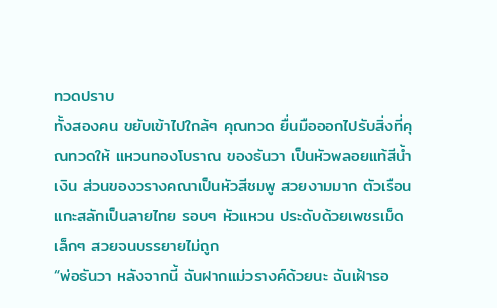ทวดปราบ
ทั้งสองคน ขยับเข้าไปใกล้ๆ คุณทวด ยื่นมือออกไปรับสิ่งที่คุณทวดให้ แหวนทองโบราณ ของธันวา เป็นหัวพลอยแท้สีน้ำเงิน ส่วนของวรางคณาเป็นหัวสีชมพู สวยงามมาก ตัวเรือนแกะสลักเป็นลายไทย รอบๆ หัวแหวน ประดับด้วยเพชรเม็ดเล็กๆ สวยจนบรรยายไม่ถูก
“พ่อธันวา หลังจากนี้ ฉันฝากแม่วรางค์ด้วยนะ ฉันเฝ้ารอ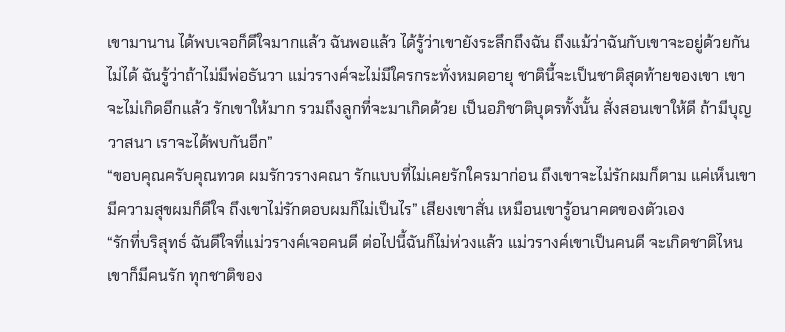เขามานาน ได้พบเจอก็ดีใจมากแล้ว ฉันพอแล้ว ได้รู้ว่าเขายังระลึกถึงฉัน ถึงแม้ว่าฉันกับเขาจะอยู่ด้วยกันไม่ได้ ฉันรู้ว่าถ้าไม่มีพ่อธันวา แม่วรางค์จะไม่มีใครกระทั่งหมดอายุ ชาตินี้จะเป็นชาติสุดท้ายของเขา เขาจะไม่เกิดอีกแล้ว รักเขาให้มาก รวมถึงลูกที่จะมาเกิดด้วย เป็นอภิชาติบุตรทั้งนั้น สั่งสอนเขาให้ดี ถ้ามีบุญวาสนา เราจะได้พบกันอีก”
“ขอบคุณครับคุณทวด ผมรักวรางคณา รักแบบที่ไม่เคยรักใครมาก่อน ถึงเขาจะไม่รักผมก็ตาม แค่เห็นเขามีความสุขผมก็ดีใจ ถึงเขาไม่รักตอบผมก็ไม่เป็นไร” เสียงเขาสั่น เหมือนเขารู้อนาคตของตัวเอง
“รักที่บริสุทธ์ ฉันดีใจที่แม่วรางค์เจอคนดี ต่อไปนี้ฉันก็ไม่ห่วงแล้ว แม่วรางค์เขาเป็นคนดี จะเกิดชาติไหนเขาก็มีคนรัก ทุกชาติของ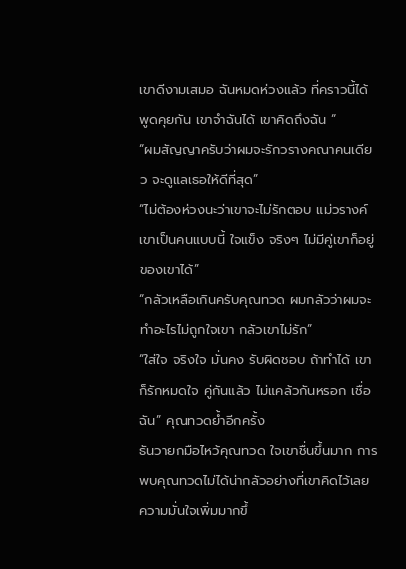เขาดีงามเสมอ ฉันหมดห่วงแล้ว ที่คราวนี้ได้พูดคุยกัน เขาจำฉันได้ เขาคิดถึงฉัน “
“ผมสัญญาครับว่าผมจะรักวรางคณาคนเดียว จะดูแลเธอให้ดีที่สุด”
“ไม่ต้องห่วงนะว่าเขาจะไม่รักตอบ แม่วรางค์เขาเป็นคนแบบนี้ ใจแข็ง จริงๆ ไม่มีคู่เขาก็อยู่ของเขาได้”
“กลัวเหลือเกินครับคุณทวด ผมกลัวว่าผมจะทำอะไรไม่ถูกใจเขา กลัวเขาไม่รัก”
“ใส่ใจ จริงใจ มั่นคง รับผิดชอบ ถ้าทำได้ เขาก็รักหมดใจ คู่กันแล้ว ไม่แคล้วกันหรอก เชื่อฉัน” คุณทวดย้ำอีกครั้ง
ธันวายกมือไหว้คุณทวด ใจเขาชื่นขึ้นมาก การพบคุณทวดไม่ได้น่ากลัวอย่างที่เขาคิดไว้เลย ความมั่นใจเพิ่มมากขึ้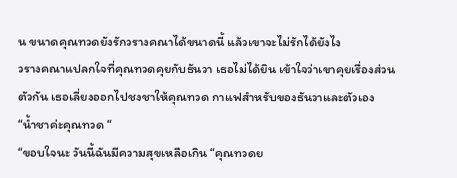น ขนาดคุณทวดยังรักวรางคณาได้ขนาดนี้ แล้วเขาจะไม่รักได้ยังไง
วรางคณาแปลกใจที่คุณทวดคุยกับธันวา เธอไม่ได้ยิน เข้าใจว่าเขาคุยเรื่องส่วนตัวกัน เธอเลี่ยงออกไปชงชาให้คุณทวด กาแฟสำหรับของธันวาและตัวเอง
“น้ำชาค่ะคุณทวด “
“ขอบใจนะ วันนี้ฉันมีความสุขเหลือเกิน “คุณทวดย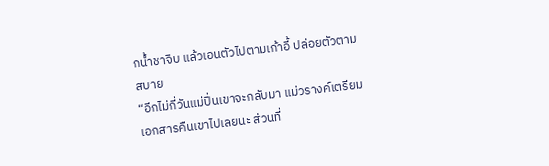กน้ำชาจิบ แล้วเอนตัวไปตามเก้าอี้ ปล่อยตัวตามสบาย
“อีกไม่กี่วันแม่ปิ่นเขาจะกลับมา แม่วรางค์เตรียมเอกสารคืนเขาไปเลยนะ ส่วนที่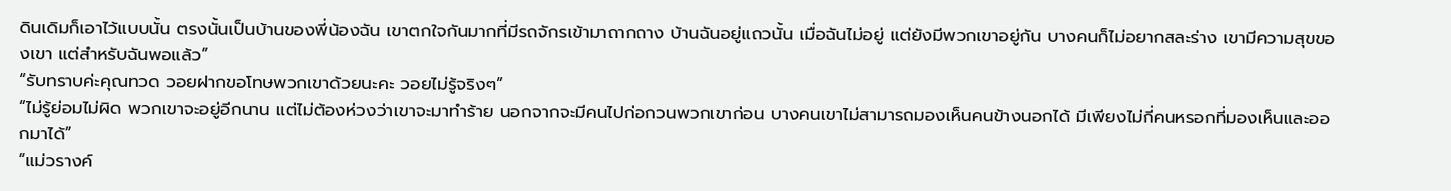ดินเดิมก็เอาไว้แบบนั้น ตรงนั้นเป็นบ้านของพี่น้องฉัน เขาตกใจกันมากที่มีรถจักรเข้ามาถากถาง บ้านฉันอยู่แถวนั้น เมื่อฉันไม่อยู่ แต่ยังมีพวกเขาอยู่กัน บางคนก็ไม่อยากสละร่าง เขามีความสุขของเขา แต่สำหรับฉันพอแล้ว”
“รับทราบค่ะคุณทวด วอยฝากขอโทษพวกเขาด้วยนะคะ วอยไม่รู้จริงๆ”
“ไม่รู้ย่อมไม่ผิด พวกเขาจะอยู่อีกนาน แต่ไม่ต้องห่วงว่าเขาจะมาทำร้าย นอกจากจะมีคนไปก่อกวนพวกเขาก่อน บางคนเขาไม่สามารถมองเห็นคนข้างนอกได้ มีเพียงไม่กี่คนหรอกที่มองเห็นและออกมาได้”
“แม่วรางค์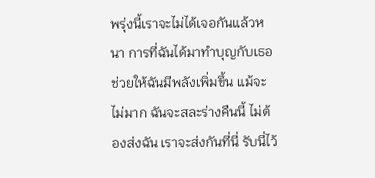พรุ่งนี้เราจะไม่ได้เจอกันแล้วหนา การที่ฉันได้มาทำบุญกับเธอ ช่วยให้ฉันมีพลังเพิ่มขึ้น แม้จะไม่มาก ฉันจะสละร่างคืนนี้ ไม่ต้องส่งฉัน เราจะส่งกันที่นี่ รับนี่ไว้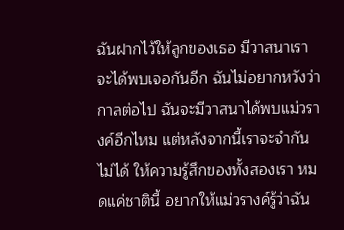ฉันฝากไว้ให้ลูกของเธอ มีวาสนาเราจะได้พบเจอกันอีก ฉันไม่อยากหวังว่ากาลต่อไป ฉันจะมีวาสนาได้พบแม่วรางค์อีกไหม แต่หลังจากนี้เราจะจำกันไม่ได้ ให้ความรู้สึกของทั้งสองเรา หมดแค่ชาตินี้ อยากให้แม่วรางค์รู้ว่าฉัน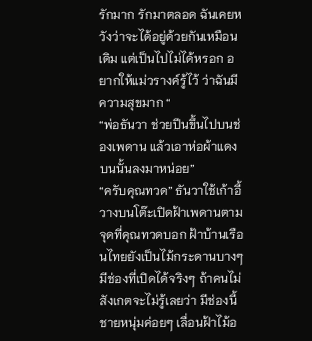รักมาก รักมาตลอด ฉันเคยหวังว่าจะได้อยู่ด้วยกันเหมือนเดิม แต่เป็นไปไม่ได้หรอก อยากให้แม่วรางค์รู้ไว้ ว่าฉันมีความสุขมาก “
“พ่อธันวา ช่วยปีนขึ้นไปบนช่องเพดาน แล้วเอาห่อผ้าแดงบนนั้นลงมาหน่อย”
“ครับคุณทวด” ธันวาใช้เก้าอี้วางบนโต๊ะเปิดฝ้าเพดานตามจุดที่คุณทวดบอก ฝ้าบ้านเรือนไทยยังเป็นไม้กระดานบางๆ มีช่องที่เปิดได้จริงๆ ถ้าคนไม่สังเกตจะไม่รู้เลยว่า มีช่องนี้ ชายหนุ่มค่อยๆ เลื่อนฝ้าไม้อ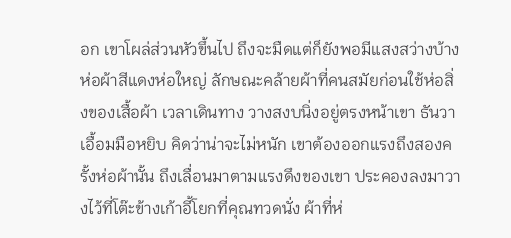อก เขาโผล่ส่วนหัวขึ้นไป ถึงจะมืดแต่ก็ยังพอมีแสงสว่างบ้าง ห่อผ้าสีแดงห่อใหญ่ ลักษณะคล้ายผ้าที่คนสมัยก่อนใช้ห่อสิ่งของเสื้อผ้า เวลาเดินทาง วางสงบนิ่งอยู่ตรงหน้าเขา ธันวาเอื้อมมือหยิบ คิดว่าน่าจะไม่หนัก เขาต้องออกแรงถึงสองครั้งห่อผ้านั้น ถึงเลื่อนมาตามแรงดึงของเขา ประคองลงมาวางไว้ที่โต๊ะข้างเก้าอี้โยกที่คุณทวดนั่ง ผ้าที่ห่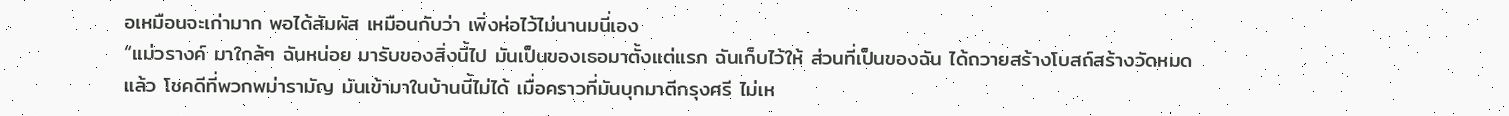อเหมือนจะเก่ามาก พอได้สัมผัส เหมือนกับว่า เพิ่งห่อไว้ไม่นานมนี่เอง
“แม่วรางค์ มาใกล้ๆ ฉันหน่อย มารับของสิ่งนี้ไป มันเป็นของเธอมาตั้งแต่แรก ฉันเก็บไว้ให้ ส่วนที่เป็นของฉัน ได้ถวายสร้างโบสถ์สร้างวัดหมดแล้ว โชคดีที่พวกพม่ารามัญ มันเข้ามาในบ้านนี้ไม่ได้ เมื่อคราวที่มันบุกมาตีกรุงศรี ไม่เห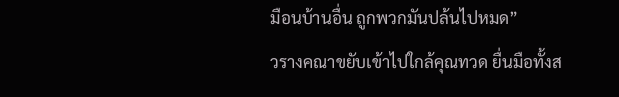มือนบ้านอื่น ถูกพวกมันปล้นไปหมด”
วรางคณาขยับเข้าไปใกล้คุณทวด ยื่นมือทั้งส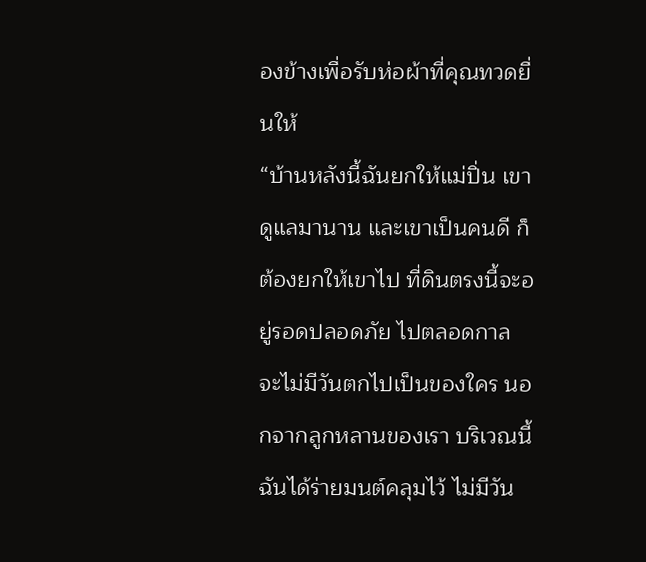องข้างเพื่อรับห่อผ้าที่คุณทวดยื่นให้
“บ้านหลังนี้ฉันยกให้แม่ปิ่น เขาดูแลมานาน และเขาเป็นคนดี ก็ต้องยกให้เขาไป ที่ดินตรงนี้จะอยู่รอดปลอดภัย ไปตลอดกาล จะไม่มีวันตกไปเป็นของใคร นอกจากลูกหลานของเรา บริเวณนี้ฉันได้ร่ายมนต์คลุมไว้ ไม่มีวัน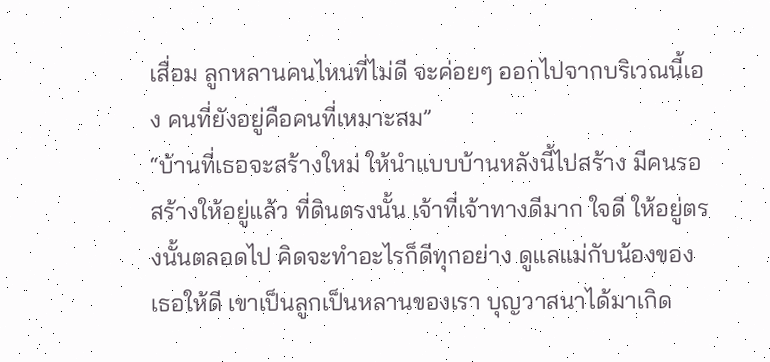เสื่อม ลูกหลานคนไหนที่ไม่ดี จะค่อยๆ ออกไปจากบริเวณนี้เอง คนที่ยังอยู่คือคนที่เหมาะสม”
“บ้านที่เธอจะสร้างใหม่ ให้นำแบบบ้านหลังนี้ไปสร้าง มีคนรอสร้างให้อยู่แล้ว ที่ดินตรงนั้น เจ้าที่เจ้าทางดีมาก ใจดี ให้อยู่ตรงนั้นตลอดไป คิดจะทำอะไรก็ดีทุกอย่าง ดูแลแม่กับน้องของเธอให้ดี เขาเป็นลูกเป็นหลานของเรา บุญวาสนาได้มาเกิด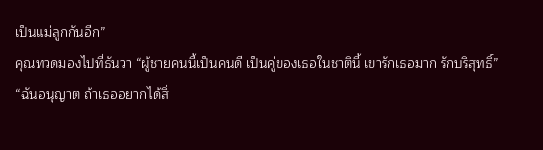เป็นแม่ลูกกันอีก”
คุณทวดมองไปที่ธันวา “ผู้ชายคนนี้เป็นคนดี เป็นคู่ของเธอในชาตินี้ เขารักเธอมาก รักบริสุทธิ์”
“ฉันอนุญาต ถ้าเธออยากได้สิ่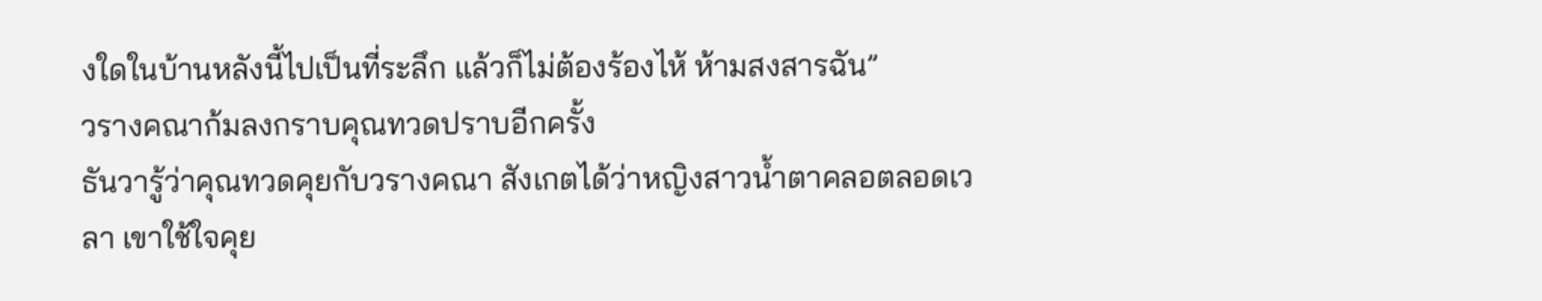งใดในบ้านหลังนี้ไปเป็นที่ระลึก แล้วก็ไม่ต้องร้องไห้ ห้ามสงสารฉัน”
วรางคณาก้มลงกราบคุณทวดปราบอีกครั้ง
ธันวารู้ว่าคุณทวดคุยกับวรางคณา สังเกตได้ว่าหญิงสาวน้ำตาคลอตลอดเวลา เขาใช้ใจคุย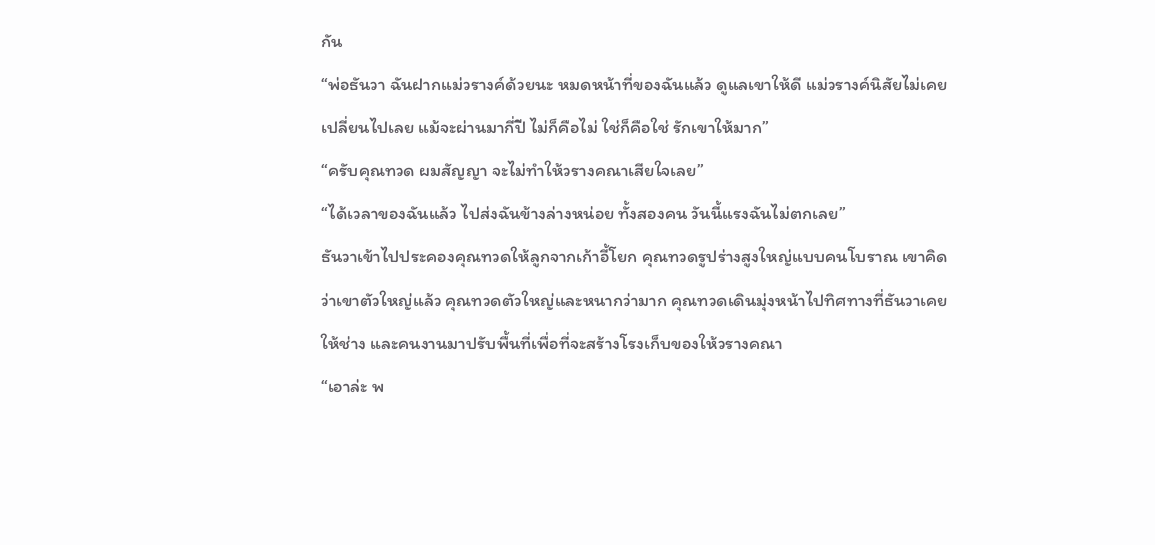กัน
“พ่อธันวา ฉันฝากแม่วรางค์ด้วยนะ หมดหน้าที่ของฉันแล้ว ดูแลเขาให้ดี แม่วรางค์นิสัยไม่เคยเปลี่ยนไปเลย แม้จะผ่านมากี่ปี ไม่ก็คือไม่ ใช่ก็คือใช่ รักเขาให้มาก”
“ครับคุณทวด ผมสัญญา จะไม่ทำให้วรางคณาเสียใจเลย”
“ได้เวลาของฉันแล้ว ไปส่งฉันข้างล่างหน่อย ทั้งสองคน วันนี้แรงฉันไม่ตกเลย”
ธันวาเข้าไปประคองคุณทวดให้ลูกจากเก้าอี้โยก คุณทวดรูปร่างสูงใหญ่แบบคนโบราณ เขาคิดว่าเขาตัวใหญ่แล้ว คุณทวดตัวใหญ่และหนากว่ามาก คุณทวดเดินมุ่งหน้าไปทิศทางที่ธันวาเคยให้ช่าง และคนงานมาปรับพื้นที่เพื่อที่จะสร้างโรงเก็บของให้วรางคณา
“เอาล่ะ พ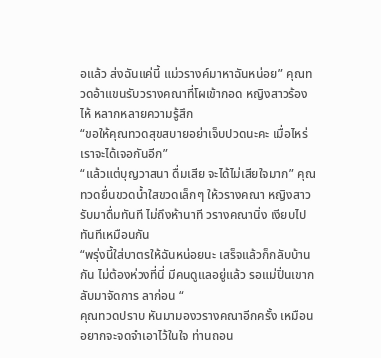อแล้ว ส่งฉันแค่นี้ แม่วรางค์มาหาฉันหน่อย” คุณทวดอ้าแขนรับวรางคณาที่โผเข้ากอด หญิงสาวร้องไห้ หลากหลายความรู้สึก
“ขอให้คุณทวดสุขสบายอย่าเจ็บปวดนะคะ เมื่อไหร่เราจะได้เจอกันอีก”
“แล้วแต่บุญวาสนา ดื่มเสีย จะได้ไม่เสียใจมาก” คุณทวดยื่นขวดน้ำใสขวดเล็กๆ ให้วรางคณา หญิงสาวรับมาดื่มทันที ไม่ถึงห้านาที วรางคณานิ่ง เงียบไปทันทีเหมือนกัน
“พรุ่งนี้ใส่บาตรให้ฉันหน่อยนะ เสร็จแล้วก็กลับบ้านกัน ไม่ต้องห่วงที่นี่ มีคนดูแลอยู่แล้ว รอแม่ปิ่นเขากลับมาจัดการ ลาก่อน “
คุณทวดปราบ หันมามองวรางคณาอีกครั้ง เหมือนอยากจะจดจำเอาไว้ในใจ ท่านถอน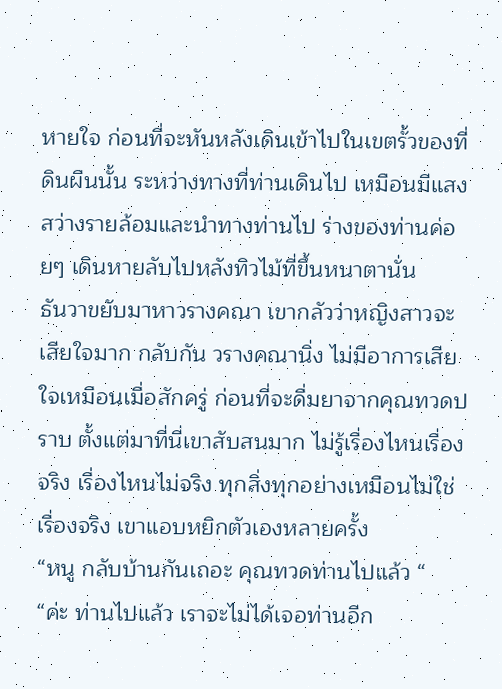หายใจ ก่อนที่จะหันหลังเดินเข้าไปในเขตรั้วของที่ดินผืนนั้น ระหว่างทางที่ท่านเดินไป เหมือนมีแสงสว่างรายล้อมและนำทางท่านไป ร่างของท่านค่อยๆ เดินหายลับไปหลังทิวไม้ที่ขึ้นหนาตานั่น
ธันวาขยับมาหาวรางคณา เขากลัวว่าหญิงสาวจะเสียใจมาก กลับกัน วรางคณานิ่ง ไม่มีอาการเสียใจเหมือนเมื่อสักครู่ ก่อนที่จะดื่มยาจากคุณทวดปราบ ตั้งแต่มาที่นี่เขาสับสนมาก ไม่รู้เรื่องไหนเรื่องจริง เรื่องไหนไม่จริง ทุกสิ่งทุกอย่างเหมือนไม่ใช่เรื่องจริง เขาแอบหยิกตัวเองหลายครั้ง
“หนู กลับบ้านกันเถอะ คุณทวดท่านไปแล้ว “
“ค่ะ ท่านไปแล้ว เราจะไม่ได้เจอท่านอีก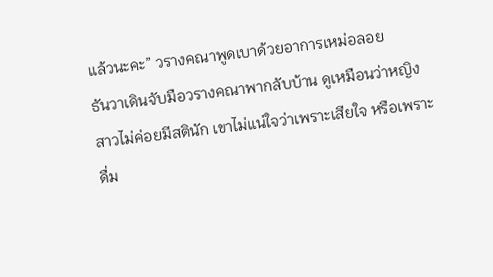แล้วนะคะ” วรางคณาพูดเบาด้วยอาการเหม่อลอย
ธันวาเดินจับมือวรางคณาพากลับบ้าน ดูเหมือนว่าหญิงสาวไม่ค่อยมีสตินัก เขาไม่แน่ใจว่าเพราะเสียใจ หรือเพราะดื่ม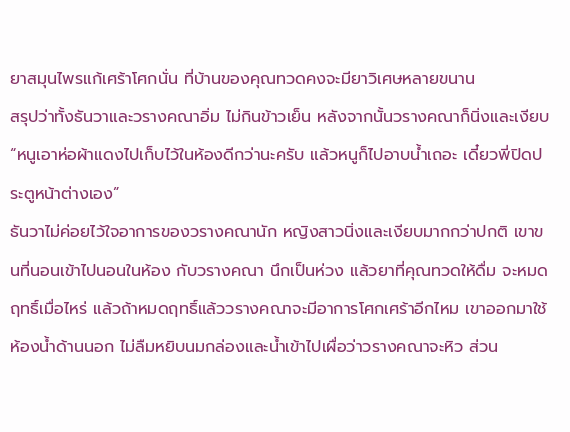ยาสมุนไพรแก้เศร้าโศกนั่น ที่บ้านของคุณทวดคงจะมียาวิเศษหลายขนาน
สรุปว่าทั้งธันวาและวรางคณาอิ่ม ไม่กินข้าวเย็น หลังจากนั้นวรางคณาก็นิ่งและเงียบ
“หนูเอาห่อผ้าแดงไปเก็บไว้ในห้องดีกว่านะครับ แล้วหนูก็ไปอาบน้ำเถอะ เดี๋ยวพี่ปิดประตูหน้าต่างเอง”
ธันวาไม่ค่อยไว้ใจอาการของวรางคณานัก หญิงสาวนิ่งและเงียบมากกว่าปกติ เขาขนที่นอนเข้าไปนอนในห้อง กับวรางคณา นึกเป็นห่วง แล้วยาที่คุณทวดให้ดื่ม จะหมดฤทธิ์เมื่อไหร่ แล้วถ้าหมดฤทธิ์แล้ววรางคณาจะมีอาการโศกเศร้าอีกไหม เขาออกมาใช้ห้องน้ำด้านนอก ไม่ลืมหยิบนมกล่องและน้ำเข้าไปเผื่อว่าวรางคณาจะหิว ส่วน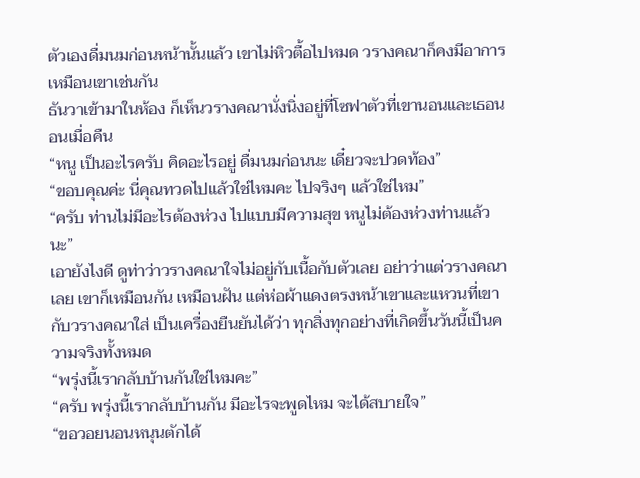ตัวเองดื่มนมก่อนหน้านั้นแล้ว เขาไม่หิวตื้อไปหมด วรางคณาก็คงมีอาการเหมือนเขาเช่นกัน
ธันวาเข้ามาในห้อง ก็เห็นวรางคณานั่งนิ่งอยู่ที่โซฟาตัวที่เขานอนและเธอนอนเมื่อคืน
“หนู เป็นอะไรครับ คิดอะไรอยู่ ดื่มนมก่อนนะ เดี๋ยวจะปวดท้อง”
“ขอบคุณค่ะ นี่คุณทวดไปแล้วใช่ไหมคะ ไปจริงๆ แล้วใช่ไหม”
“ครับ ท่านไม่มีอะไรต้องห่วง ไปแบบมีความสุข หนูไม่ต้องห่วงท่านแล้วนะ”
เอายังไงดี ดูท่าว่าวรางคณาใจไม่อยู่กับเนื้อกับตัวเลย อย่าว่าแต่วรางคณาเลย เขาก็เหมือนกัน เหมือนฝัน แต่ห่อผ้าแดงตรงหน้าเขาและแหวนที่เขากับวรางคณาใส่ เป็นเครื่องยืนยันได้ว่า ทุกสิ่งทุกอย่างที่เกิดขึ้นวันนี้เป็นความจริงทั้งหมด
“พรุ่งนี้เรากลับบ้านกันใช่ไหมคะ”
“ครับ พรุ่งนี้เรากลับบ้านกัน มีอะไรจะพูดไหม จะได้สบายใจ”
“ขอวอยนอนหนุนตักได้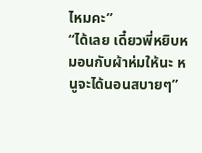ไหมคะ”
“ได้เลย เดี๋ยวพี่หยิบหมอนกับผ้าห่มให้นะ หนูจะได้นอนสบายๆ”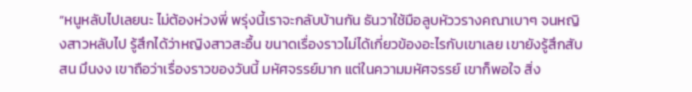“หนูหลับไปเลยนะ ไม่ต้องห่วงพี่ พรุ่งนี้เราจะกลับบ้านกัน ธันวาใช้มือลูบหัววรางคณาเบาๆ จนหญิงสาวหลับไป รู้สึกได้ว่าหญิงสาวสะอื้น ขนาดเรื่องราวไม่ได้เกี่ยวข้องอะไรกับเขาเลย เขายังรู้สึกสับสน มึนงง เขาถือว่าเรื่องราวของวันนี้ มหัศจรรย์มาก แต่ในความมหัศจรรย์ เขาก็พอใจ สิ่ง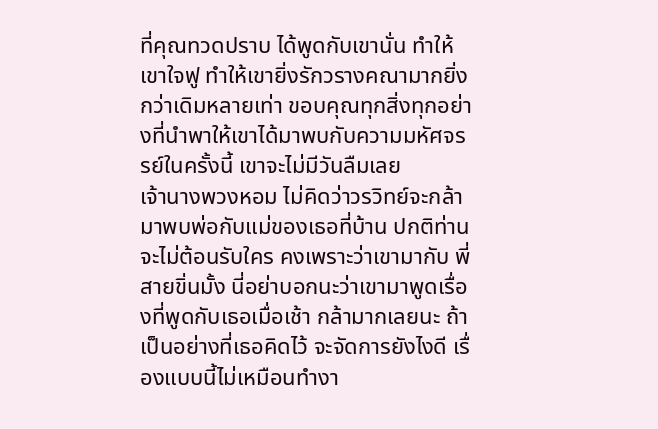ที่คุณทวดปราบ ได้พูดกับเขานั่น ทำให้เขาใจฟู ทำให้เขายิ่งรักวรางคณามากยิ่งกว่าเดิมหลายเท่า ขอบคุณทุกสิ่งทุกอย่างที่นำพาให้เขาได้มาพบกับความมหัศจรรย์ในครั้งนี้ เขาจะไม่มีวันลืมเลย
เจ้านางพวงหอม ไม่คิดว่าวรวิทย์จะกล้ามาพบพ่อกับแม่ของเธอที่บ้าน ปกติท่านจะไม่ต้อนรับใคร คงเพราะว่าเขามากับ พี่สายขิ่นมั้ง นี่อย่าบอกนะว่าเขามาพูดเรื่องที่พูดกับเธอเมื่อเช้า กล้ามากเลยนะ ถ้าเป็นอย่างที่เธอคิดไว้ จะจัดการยังไงดี เรื่องแบบนี้ไม่เหมือนทำงา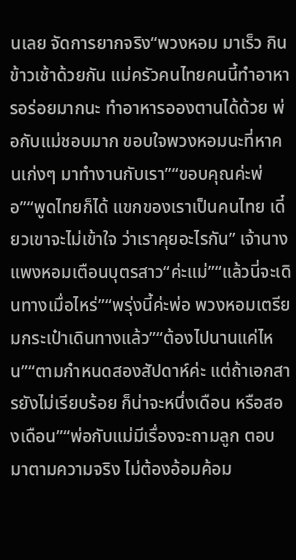นเลย จัดการยากจริง“พวงหอม มาเร็ว กินข้าวเช้าด้วยกัน แม่ครัวคนไทยคนนี้ทำอาหารอร่อยมากนะ ทำอาหารอองตานได้ด้วย พ่อกับแม่ชอบมาก ขอบใจพวงหอมนะที่หาคนเก่งๆ มาทำงานกับเรา”“ขอบคุณค่ะพ่อ”“พูดไทยก็ได้ แขกของเราเป็นคนไทย เดี๋ยวเขาจะไม่เข้าใจ ว่าเราคุยอะไรกัน” เจ้านางแพงหอมเตือนบุตรสาว“ค่ะแม่”“แล้วนี่จะเดินทางเมื่อไหร่”“พรุ่งนี้ค่ะพ่อ พวงหอมเตรียมกระเป๋าเดินทางแล้ว”“ต้องไปนานแค่ไหน”“ตามกำหนดสองสัปดาห์ค่ะ แต่ถ้าเอกสารยังไม่เรียบร้อย ก็น่าจะหนึ่งเดือน หรือสองเดือน”“พ่อกับแม่มีเรื่องจะถามลูก ตอบมาตามความจริง ไม่ต้องอ้อมค้อม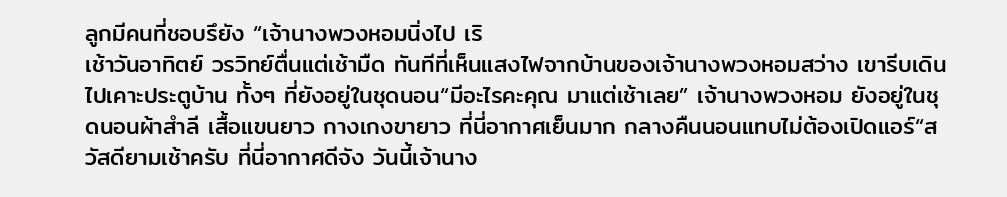ลูกมีคนที่ชอบรึยัง “เจ้านางพวงหอมนิ่งไป เริ
เช้าวันอาทิตย์ วรวิทย์ตื่นแต่เช้ามืด ทันทีที่เห็นแสงไฟจากบ้านของเจ้านางพวงหอมสว่าง เขารีบเดินไปเคาะประตูบ้าน ทั้งๆ ที่ยังอยู่ในชุดนอน“มีอะไรคะคุณ มาแต่เช้าเลย” เจ้านางพวงหอม ยังอยู่ในชุดนอนผ้าสำลี เสื้อแขนยาว กางเกงขายาว ที่นี่อากาศเย็นมาก กลางคืนนอนแทบไม่ต้องเปิดแอร์“สวัสดียามเช้าครับ ที่นี่อากาศดีจัง วันนี้เจ้านาง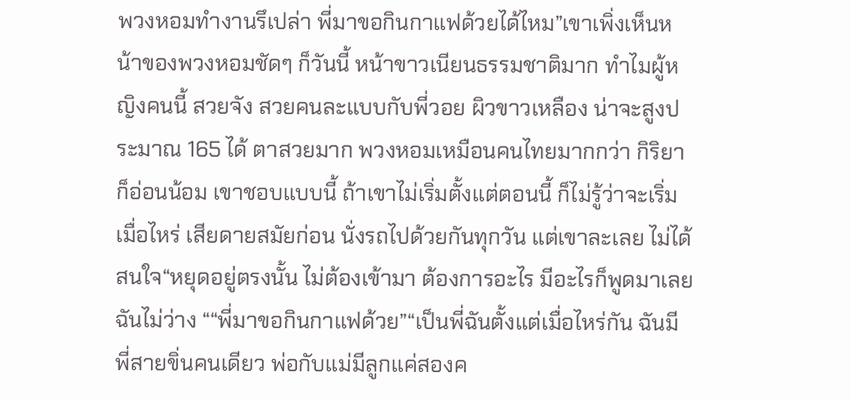พวงหอมทำงานรึเปล่า พี่มาขอกินกาแฟด้วยได้ไหม”เขาเพิ่งเห็นหน้าของพวงหอมชัดๆ ก็วันนี้ หน้าขาวเนียนธรรมชาติมาก ทำไมผู้หญิงคนนี้ สวยจัง สวยคนละแบบกับพี่วอย ผิวขาวเหลือง น่าจะสูงประมาณ 165 ได้ ตาสวยมาก พวงหอมเหมือนคนไทยมากกว่า กิริยา ก็อ่อนน้อม เขาชอบแบบนี้ ถ้าเขาไม่เริ่มตั้งแต่ตอนนี้ ก็ไม่รู้ว่าจะเริ่มเมื่อไหร่ เสียดายสมัยก่อน นั่งรถไปด้วยกันทุกวัน แต่เขาละเลย ไม่ได้สนใจ“หยุดอยู่ตรงนั้น ไม่ต้องเข้ามา ต้องการอะไร มีอะไรก็พูดมาเลย ฉันไม่ว่าง ““พี่มาขอกินกาแฟด้วย”“เป็นพี่ฉันตั้งแต่เมื่อไหร่กัน ฉันมีพี่สายขิ่นคนเดียว พ่อกับแม่มีลูกแค่สองค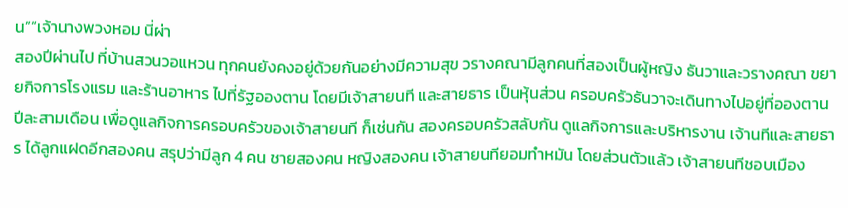น”“เจ้านางพวงหอม นี่ผ่า
สองปีผ่านไป ที่บ้านสวนวอแหวน ทุกคนยังคงอยู่ด้วยกันอย่างมีความสุข วรางคณามีลูกคนที่สองเป็นผู้หญิง ธันวาและวรางคณา ขยายกิจการโรงแรม และร้านอาหาร ไปที่รัฐอองตาน โดยมีเจ้าสายนที และสายธาร เป็นหุ้นส่วน ครอบครัวธันวาจะเดินทางไปอยู่ที่อองตาน ปีละสามเดือน เพื่อดูแลกิจการครอบครัวของเจ้าสายนที ก็เช่นกัน สองครอบครัวสลับกัน ดูแลกิจการและบริหารงาน เจ้านทีและสายธาร ได้ลูกแฝดอีกสองคน สรุปว่ามีลูก 4 คน ชายสองคน หญิงสองคน เจ้าสายนทียอมทำหมัน โดยส่วนตัวแล้ว เจ้าสายนทีชอบเมือง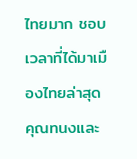ไทยมาก ชอบเวลาที่ได้มาเมืองไทยล่าสุดคุณทนงและ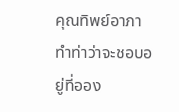คุณทิพย์อาภา ทำท่าว่าจะชอบอยู่ที่ออง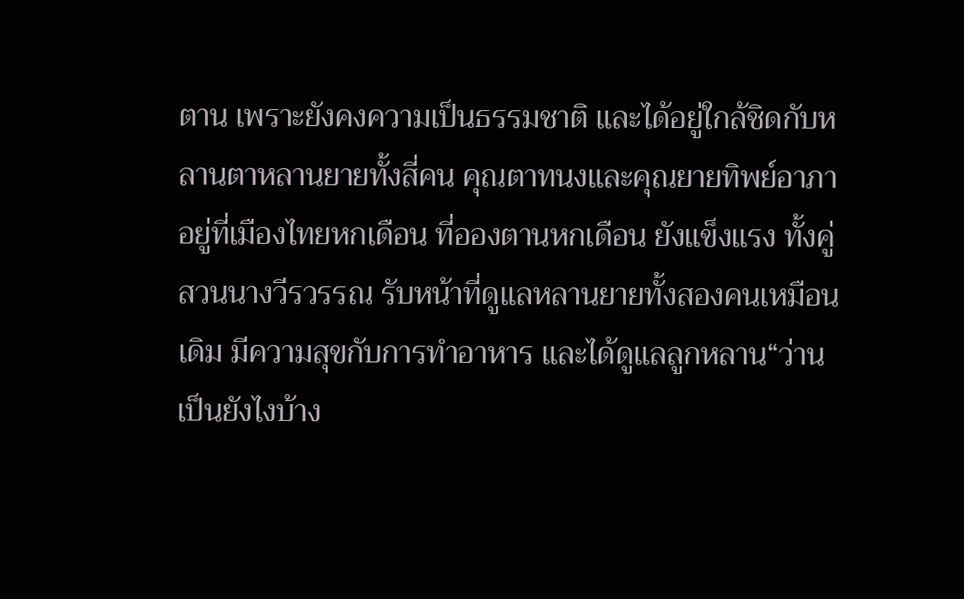ตาน เพราะยังคงความเป็นธรรมชาติ และได้อยู่ใกล้ชิดกับหลานตาหลานยายทั้งสี่คน คุณตาทนงและคุณยายทิพย์อาภา อยู่ที่เมืองไทยหกเดือน ที่อองตานหกเดือน ยังแข็งแรง ทั้งคู่สวนนางวีรวรรณ รับหน้าที่ดูแลหลานยายทั้งสองคนเหมือนเดิม มีความสุขกับการทำอาหาร และได้ดูแลลูกหลาน“ว่าน เป็นยังไงบ้าง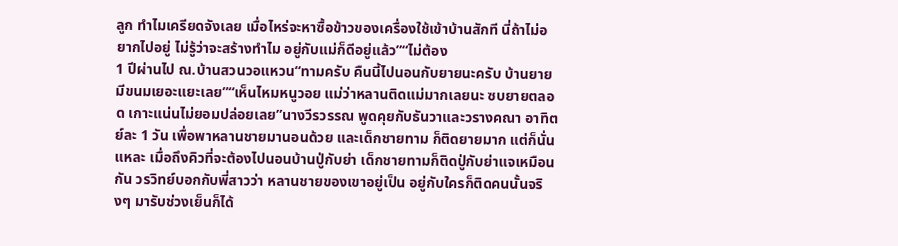ลูก ทำไมเครียดจังเลย เมื่อไหร่จะหาซื้อข้าวของเครื่องใช้เข้าบ้านสักที นี่ถ้าไม่อยากไปอยู่ ไม่รู้ว่าจะสร้างทำไม อยู่กับแม่ก็ดีอยู่แล้ว”“ไม่ต้อง
1 ปีผ่านไป ณ.บ้านสวนวอแหวน“ทามครับ คืนนี้ไปนอนกับยายนะครับ บ้านยายมีขนมเยอะแยะเลย”“เห็นไหมหนูวอย แม่ว่าหลานติดแม่มากเลยนะ ซบยายตลอด เกาะแน่นไม่ยอมปล่อยเลย”นางวีรวรรณ พูดคุยกับธันวาและวรางคณา อาทิตย์ละ 1 วัน เพื่อพาหลานชายมานอนด้วย และเด็กชายทาม ก็ติดยายมาก แต่ก็นั่นแหละ เมื่อถึงคิวที่จะต้องไปนอนบ้านปู่กับย่า เด็กชายทามก็ติดปู่กับย่าแจเหมือนกัน วรวิทย์บอกกับพี่สาวว่า หลานชายของเขาอยู่เป็น อยู่กับใครก็ติดคนนั้นจริงๆ มารับช่วงเย็นก็ได้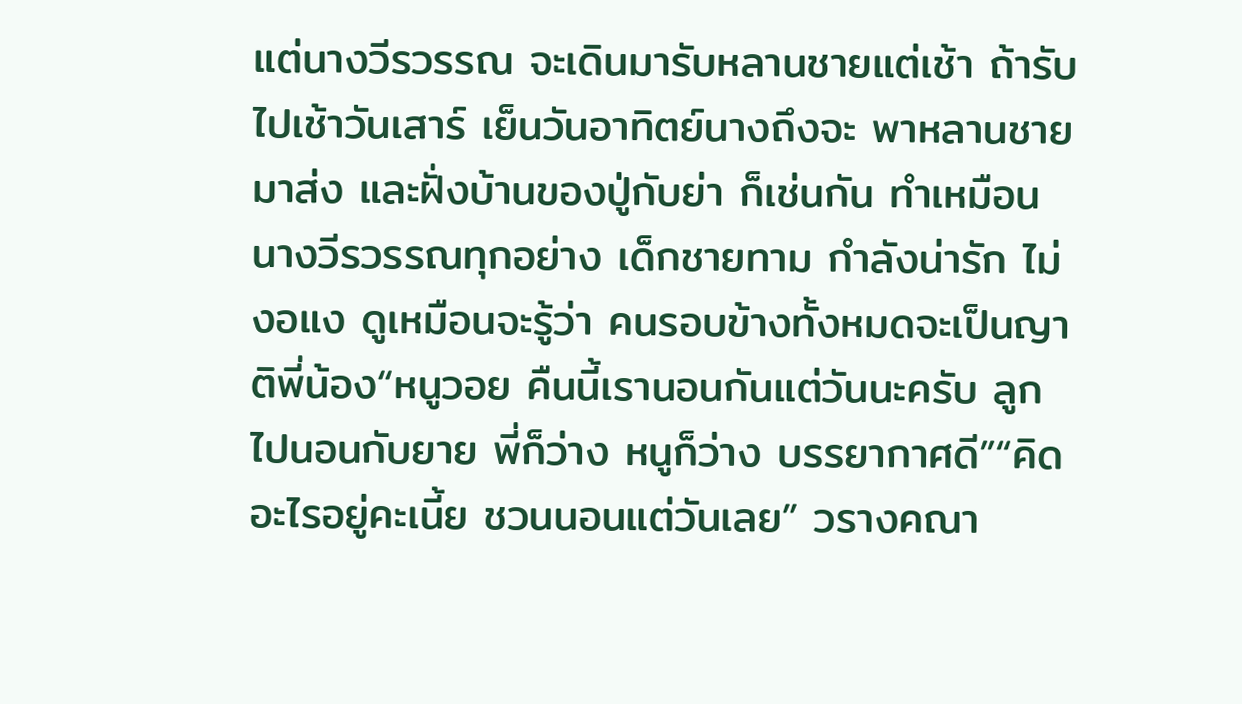แต่นางวีรวรรณ จะเดินมารับหลานชายแต่เช้า ถ้ารับไปเช้าวันเสาร์ เย็นวันอาทิตย์นางถึงจะ พาหลานชายมาส่ง และฝั่งบ้านของปู่กับย่า ก็เช่นกัน ทำเหมือนนางวีรวรรณทุกอย่าง เด็กชายทาม กำลังน่ารัก ไม่งอแง ดูเหมือนจะรู้ว่า คนรอบข้างทั้งหมดจะเป็นญาติพี่น้อง“หนูวอย คืนนี้เรานอนกันแต่วันนะครับ ลูกไปนอนกับยาย พี่ก็ว่าง หนูก็ว่าง บรรยากาศดี”“คิดอะไรอยู่คะเนี้ย ชวนนอนแต่วันเลย” วรางคณา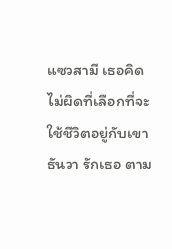แซวสามี เธอคิดไม่ผิดที่เลือกที่จะใช้ชีวิตอยู่กับเขา ธันวา รักเธอ ตาม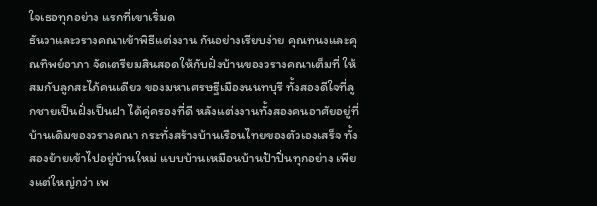ใจเธอทุกอย่าง แรกที่เขาเริ่มด
ธันวาและวรางคณาเข้าพิธีแต่งงาน กันอย่างเรียบง่าย คุณทนงและคุณทิพย์อาภา จัดเตรียมสินสอดให้กับฝั่งบ้านของวรางคณาเต็มที่ ให้สมกับลูกสะไภ้คนเดียว ของมหาเศรษฐีเมืองนนทบุรี ทั้งสองดีใจที่ลูกชายเป็นฝั่งเป็นฝา ได้คู่ครองที่ดี หลังแต่งงานทั้งสองคนอาศัยอยู่ที่บ้านเดิมของวรางคณา กระทั่งสร้างบ้านเรือนไทยของตัวเองเสร็จ ทั้งสองย้ายเข้าไปอยู่บ้านใหม่ แบบบ้านเหมือนบ้านป้าปิ่นทุกอย่าง เพียงแต่ใหญ่กว่า เพ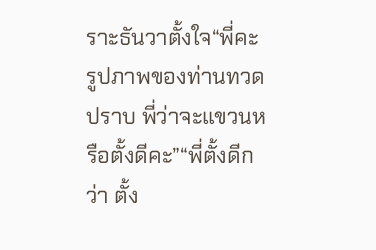ราะธันวาตั้งใจ“พี่คะ รูปภาพของท่านทวดปราบ พี่ว่าจะแขวนหรือตั้งดีคะ”“พี่ตั้งดีกว่า ตั้ง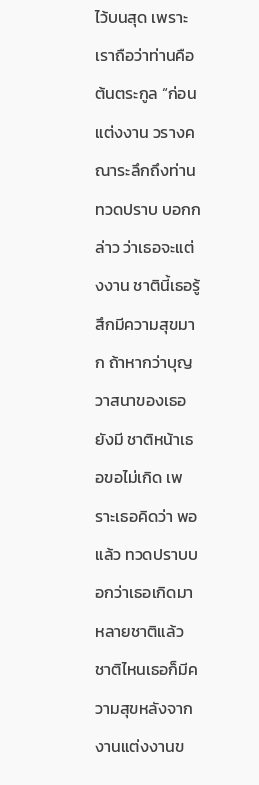ไว้บนสุด เพราะเราถือว่าท่านคือต้นตระกูล “ก่อนแต่งงาน วรางคณาระลึกถึงท่านทวดปราบ บอกกล่าว ว่าเธอจะแต่งงาน ชาตินี้เธอรู้สึกมีความสุขมาก ถ้าหากว่าบุญวาสนาของเธอยังมี ชาติหน้าเธอขอไม่เกิด เพราะเธอคิดว่า พอแล้ว ทวดปราบบอกว่าเธอเกิดมาหลายชาติแล้ว ชาติไหนเธอก็มีความสุขหลังจากงานแต่งงานข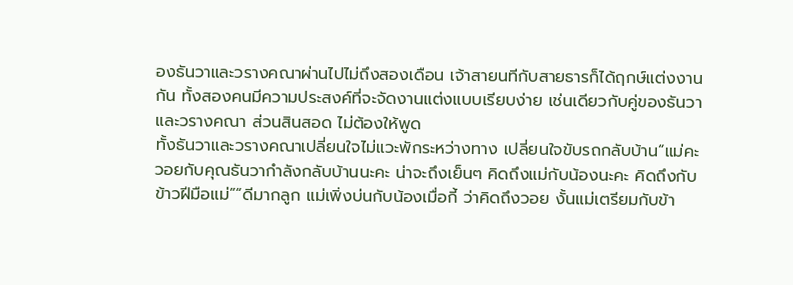องธันวาและวรางคณาผ่านไปไม่ถึงสองเดือน เจ้าสายนทีกับสายธารก็ได้ฤกษ์แต่งงานกัน ทั้งสองคนมีความประสงค์ที่จะจัดงานแต่งแบบเรียบง่าย เช่นเดียวกับคู่ของธันวาและวรางคณา ส่วนสินสอด ไม่ต้องให้พูด
ทั้งธันวาและวรางคณาเปลี่ยนใจไม่แวะพักระหว่างทาง เปลี่ยนใจขับรถกลับบ้าน“แม่คะ วอยกับคุณธันวากำลังกลับบ้านนะคะ น่าจะถึงเย็นๆ คิดถึงแม่กับน้องนะคะ คิดถึงกับข้าวฝีมือแม่”“ดีมากลูก แม่เพิ่งบ่นกับน้องเมื่อกี้ ว่าคิดถึงวอย งั้นแม่เตรียมกับข้า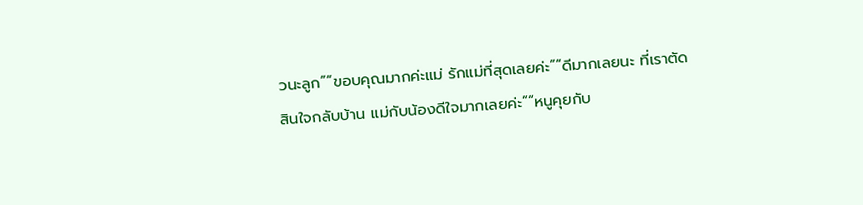วนะลูก”“ขอบคุณมากค่ะแม่ รักแม่ที่สุดเลยค่ะ”“ดีมากเลยนะ ที่เราตัดสินใจกลับบ้าน แม่กับน้องดีใจมากเลยค่ะ”“หนูคุยกับ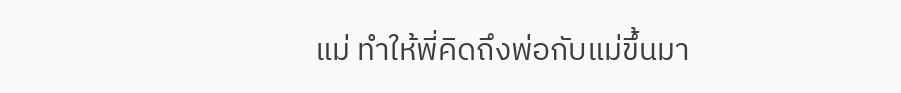แม่ ทำให้พี่คิดถึงพ่อกับแม่ขึ้นมา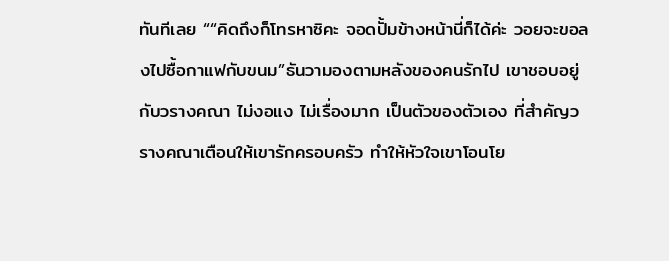ทันทีเลย ““คิดถึงก็โทรหาซิคะ จอดปั้มข้างหน้านี่ก็ได้ค่ะ วอยจะขอลงไปซื้อกาแฟกับขนม”ธันวามองตามหลังของคนรักไป เขาชอบอยู่กับวรางคณา ไม่งอแง ไม่เรื่องมาก เป็นตัวของตัวเอง ที่สำคัญวรางคณาเตือนให้เขารักครอบครัว ทำให้หัวใจเขาโอนโย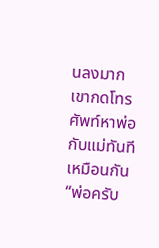นลงมาก เขากดโทรศัพท์หาพ่อกับแม่ทันทีเหมือนกัน“พ่อครับ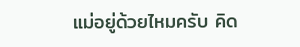แม่อยู่ด้วยไหมครับ คิด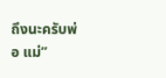ถึงนะครับพ่อ แม่”